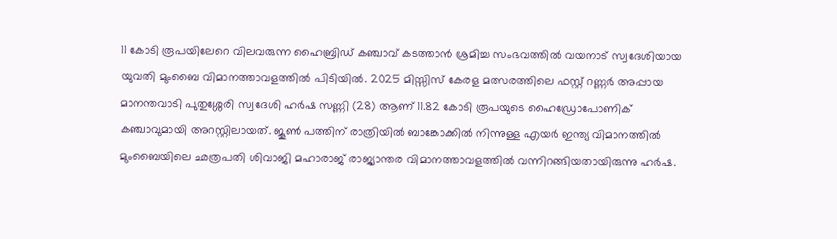11 കോടി രൂപയിലേറെ വിലവരുന്ന ഹൈബ്രിഡ് കഞ്ചാവ് കടത്താൻ ശ്രമിച്ച സംഭവത്തിൽ വയനാട് സ്വദേശിയായ യുവതി മുംബൈ വിമാനത്താവളത്തിൽ പിടിയിൽ. 2025 മിസ്സിസ് കേരള മത്സരത്തിലെ ഫസ്റ്റ് റണ്ണർ അപ്പായ മാനന്തവാടി പുതുശ്ശേരി സ്വദേശി ഹർഷ സണ്ണി (28) ആണ് 11.82 കോടി രൂപയുടെ ഹൈഡ്രോപോണിക് കഞ്ചാവുമായി അറസ്റ്റിലായത്. ജൂൺ പത്തിന് രാത്രിയിൽ ബാങ്കോക്കിൽ നിന്നുള്ള എയർ ഇന്ത്യ വിമാനത്തിൽ മുംബൈയിലെ ഛത്രപതി ശിവാജി മഹാരാജ് രാജ്യാന്തര വിമാനത്താവളത്തിൽ വന്നിറങ്ങിയതായിരുന്നു ഹർഷ.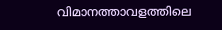വിമാനത്താവളത്തിലെ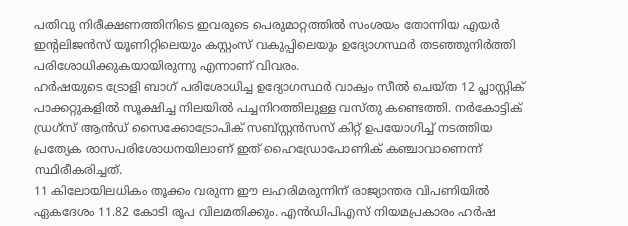പതിവു നിരീക്ഷണത്തിനിടെ ഇവരുടെ പെരുമാറ്റത്തിൽ സംശയം തോന്നിയ എയർ ഇന്റലിജൻസ് യൂണിറ്റിലെയും കസ്റ്റംസ് വകുപ്പിലെയും ഉദ്യോഗസ്ഥർ തടഞ്ഞുനിർത്തി പരിശോധിക്കുകയായിരുന്നു എന്നാണ് വിവരം.
ഹർഷയുടെ ട്രോളി ബാഗ് പരിശോധിച്ച ഉദ്യോഗസ്ഥർ വാക്വം സീൽ ചെയ്ത 12 പ്ലാസ്റ്റിക് പാക്കറ്റുകളിൽ സൂക്ഷിച്ച നിലയിൽ പച്ചനിറത്തിലുള്ള വസ്തു കണ്ടെത്തി. നർകോട്ടിക് ഡ്രഗ്സ് ആൻഡ് സൈക്കോട്രോപിക് സബ്സ്റ്റൻസസ് കിറ്റ് ഉപയോഗിച്ച് നടത്തിയ പ്രത്യേക രാസപരിശോധനയിലാണ് ഇത് ഹൈഡ്രോപോണിക് കഞ്ചാവാണെന്ന് സ്ഥിരീകരിച്ചത്.
11 കിലോയിലധികം തൂക്കം വരുന്ന ഈ ലഹരിമരുന്നിന് രാജ്യാന്തര വിപണിയിൽ ഏകദേശം 11.82 കോടി രൂപ വിലമതിക്കും. എൻഡിപിഎസ് നിയമപ്രകാരം ഹർഷ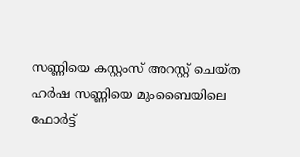സണ്ണിയെ കസ്റ്റംസ് അറസ്റ്റ് ചെയ്ത ഹർഷ സണ്ണിയെ മുംബൈയിലെ ഫോർട്ട്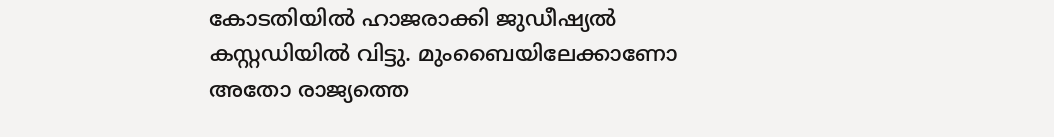കോടതിയിൽ ഹാജരാക്കി ജുഡീഷ്യൽ കസ്റ്റഡിയിൽ വിട്ടു. മുംബൈയിലേക്കാണോ അതോ രാജ്യത്തെ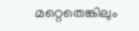മറ്റെതെങ്കിലും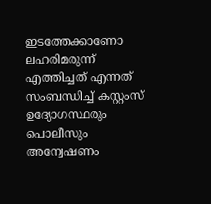ഇടത്തേക്കാണോ ലഹരിമരുന്ന് എത്തിച്ചത് എന്നത് സംബന്ധിച്ച് കസ്റ്റംസ് ഉദ്യോഗസ്ഥരും പൊലീസും അന്വേഷണം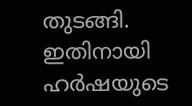തുടങ്ങി. ഇതിനായി ഹർഷയുടെ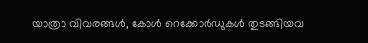യാത്രാ വിവരങ്ങൾ, കോൾ റെക്കോർഡുകൾ തുടങ്ങിയവ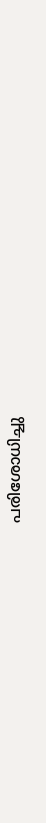പരിശോധിച്ചു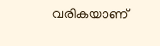വരികയാണ്